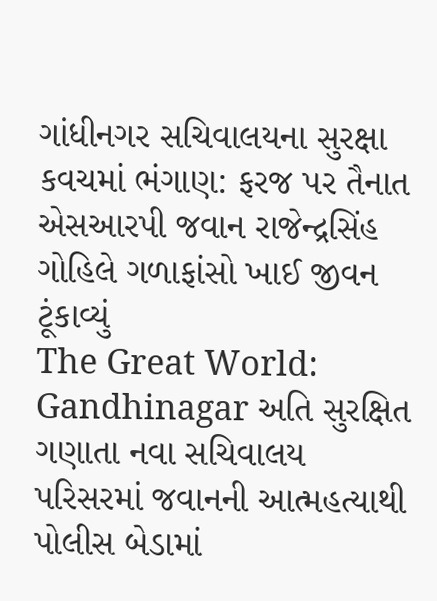ગાંધીનગર સચિવાલયના સુરક્ષા કવચમાં ભંગાણ: ફરજ પર તૈનાત એસઆરપી જવાન રાજેન્દ્રસિંહ ગોહિલે ગળાફાંસો ખાઈ જીવન ટૂંકાવ્યું
The Great World: Gandhinagar અતિ સુરક્ષિત ગણાતા નવા સચિવાલય પરિસરમાં જવાનની આત્મહત્યાથી પોલીસ બેડામાં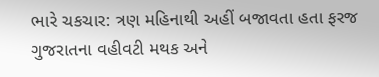ભારે ચકચાર: ત્રણ મહિનાથી અહીં બજાવતા હતા ફરજ ગુજરાતના વહીવટી મથક અને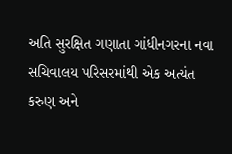અતિ સુરક્ષિત ગણાતા ગાંધીનગરના નવા સચિવાલય પરિસરમાંથી એક અત્યંત કરુણ અને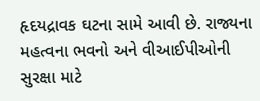હૃદયદ્રાવક ઘટના સામે આવી છે. રાજ્યના મહત્વના ભવનો અને વીઆઈપીઓની સુરક્ષા માટે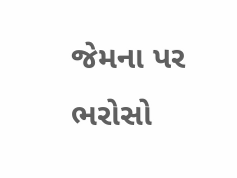જેમના પર ભરોસો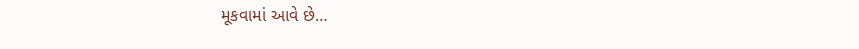મૂકવામાં આવે છે…